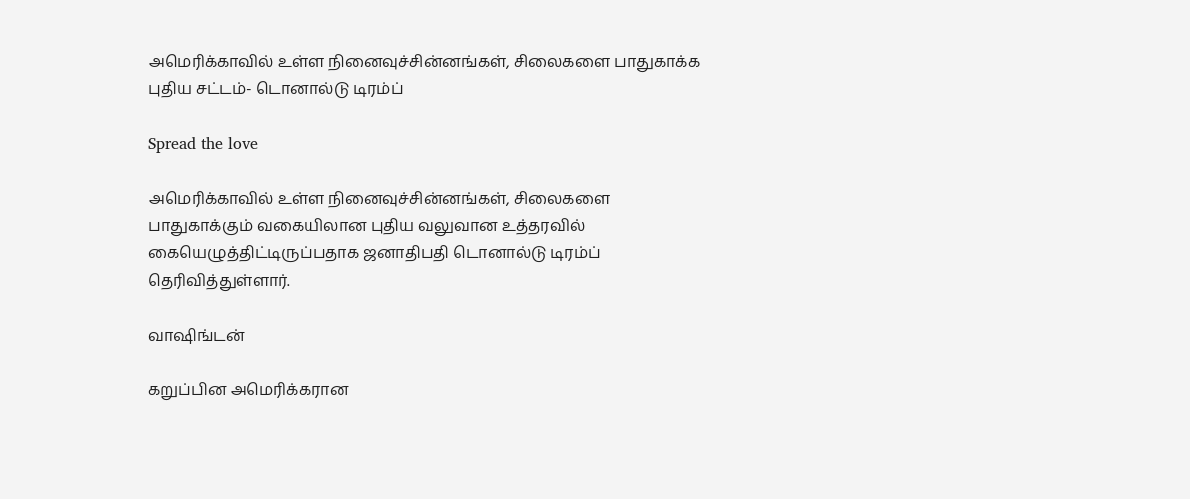அமெரிக்காவில் உள்ள நினைவுச்சின்னங்கள், சிலைகளை பாதுகாக்க புதிய சட்டம்- டொனால்டு டிரம்ப்

Spread the love

அமெரிக்காவில் உள்ள நினைவுச்சின்னங்கள், சிலைகளை பாதுகாக்கும் வகையிலான புதிய வலுவான உத்தரவில் கையெழுத்திட்டிருப்பதாக ஜனாதிபதி டொனால்டு டிரம்ப் தெரிவித்துள்ளார்.

வாஷிங்டன்

கறுப்பின அமெரிக்கரான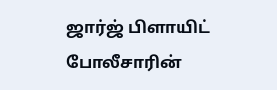ஜார்ஜ் பிளாயிட் போலீசாரின்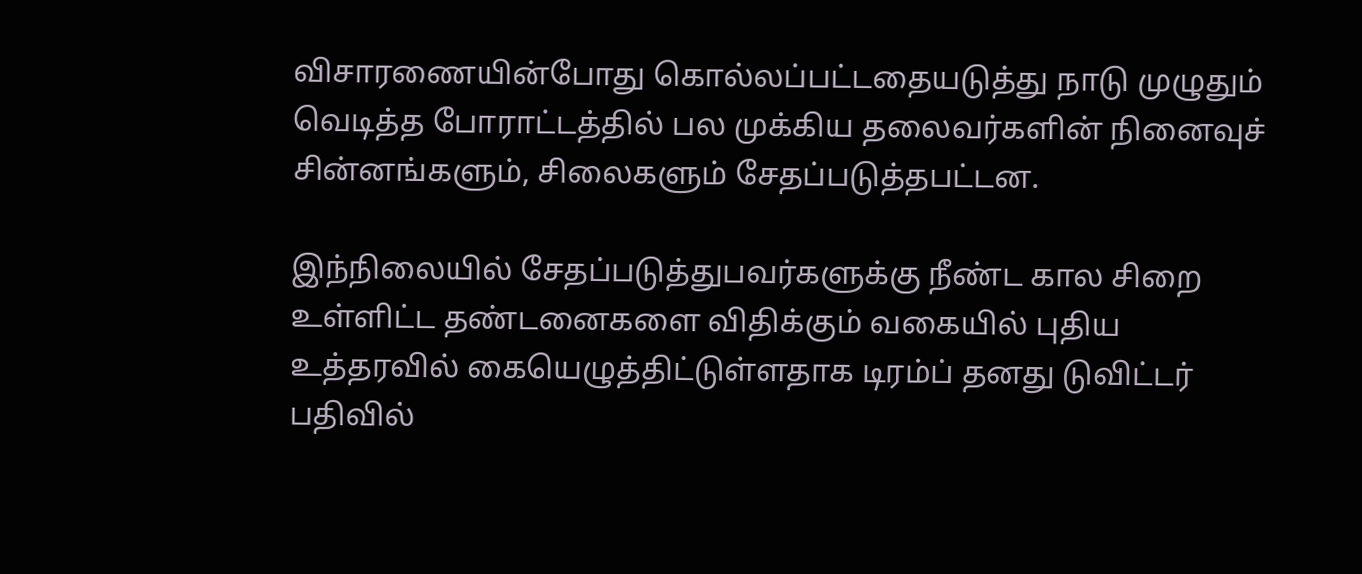விசாரணையின்போது கொல்லப்பட்டதையடுத்து நாடு முழுதும் வெடித்த போராட்டத்தில் பல முக்கிய தலைவர்களின் நினைவுச் சின்னங்களும், சிலைகளும் சேதப்படுத்தபட்டன.

இந்நிலையில் சேதப்படுத்துபவர்களுக்கு நீண்ட கால சிறை உள்ளிட்ட தண்டனைகளை விதிக்கும் வகையில் புதிய உத்தரவில் கையெழுத்திட்டுள்ளதாக டிரம்ப் தனது டுவிட்டர் பதிவில்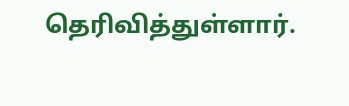தெரிவித்துள்ளார்.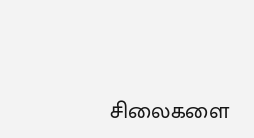சிலைகளை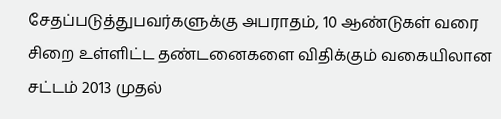சேதப்படுத்துபவர்களுக்கு அபராதம், 10 ஆண்டுகள் வரை சிறை உள்ளிட்ட தண்டனைகளை விதிக்கும் வகையிலான சட்டம் 2013 முதல்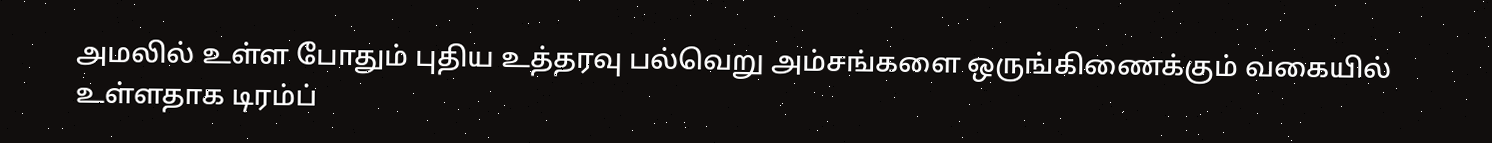அமலில் உள்ள போதும் புதிய உத்தரவு பல்வெறு அம்சங்களை ஒருங்கிணைக்கும் வகையில் உள்ளதாக டிரம்ப்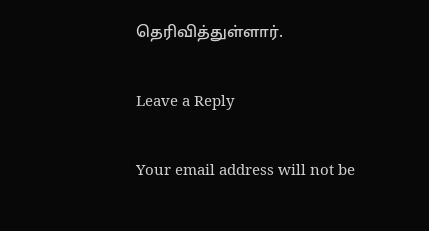தெரிவித்துள்ளார்.

Leave a Reply

Your email address will not be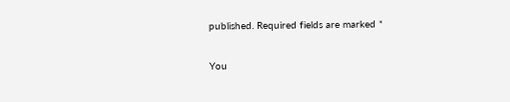published. Required fields are marked *

You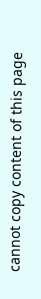cannot copy content of this page